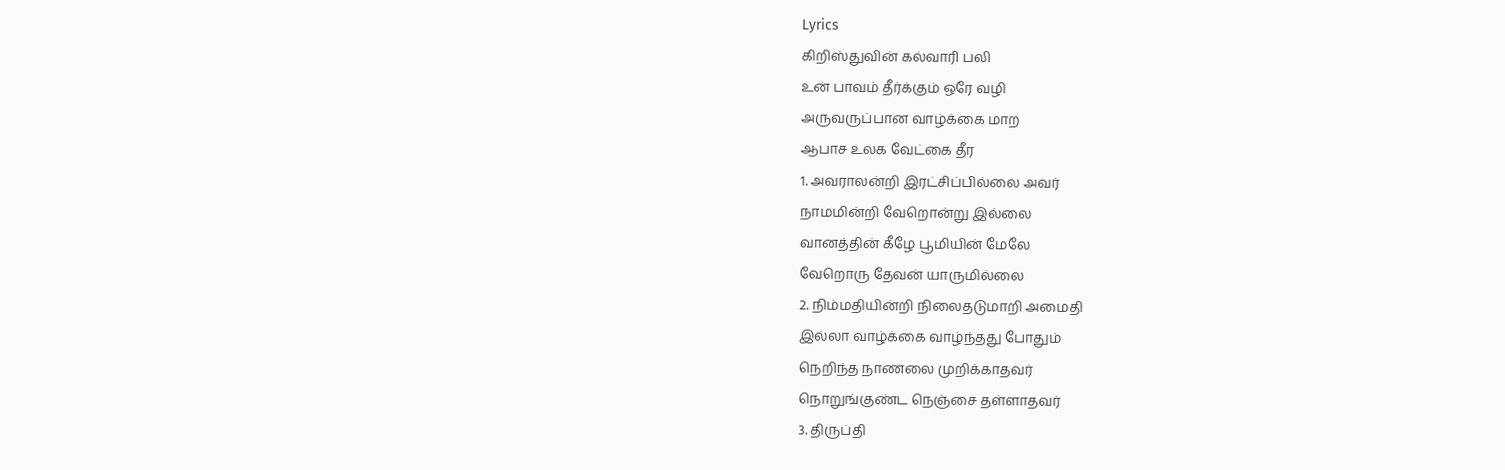Lyrics
கிறிஸ்துவின் கல்வாரி பலி
உன் பாவம் தீர்க்கும் ஒரே வழி
அருவருப்பான வாழ்க்கை மாற
ஆபாச உலக வேட்கை தீர
1. அவராலன்றி இரட்சிப்பில்லை அவர்
நாமமின்றி வேறொன்று இல்லை
வானத்தின் கீழே பூமியின் மேலே
வேறொரு தேவன் யாருமில்லை
2. நிம்மதியின்றி நிலைதடுமாறி அமைதி
இல்லா வாழ்க்கை வாழ்ந்தது போதும்
நெறிந்த நாணலை முறிக்காதவர்
நொறுங்குண்ட நெஞ்சை தள்ளாதவர்
3. திருப்தி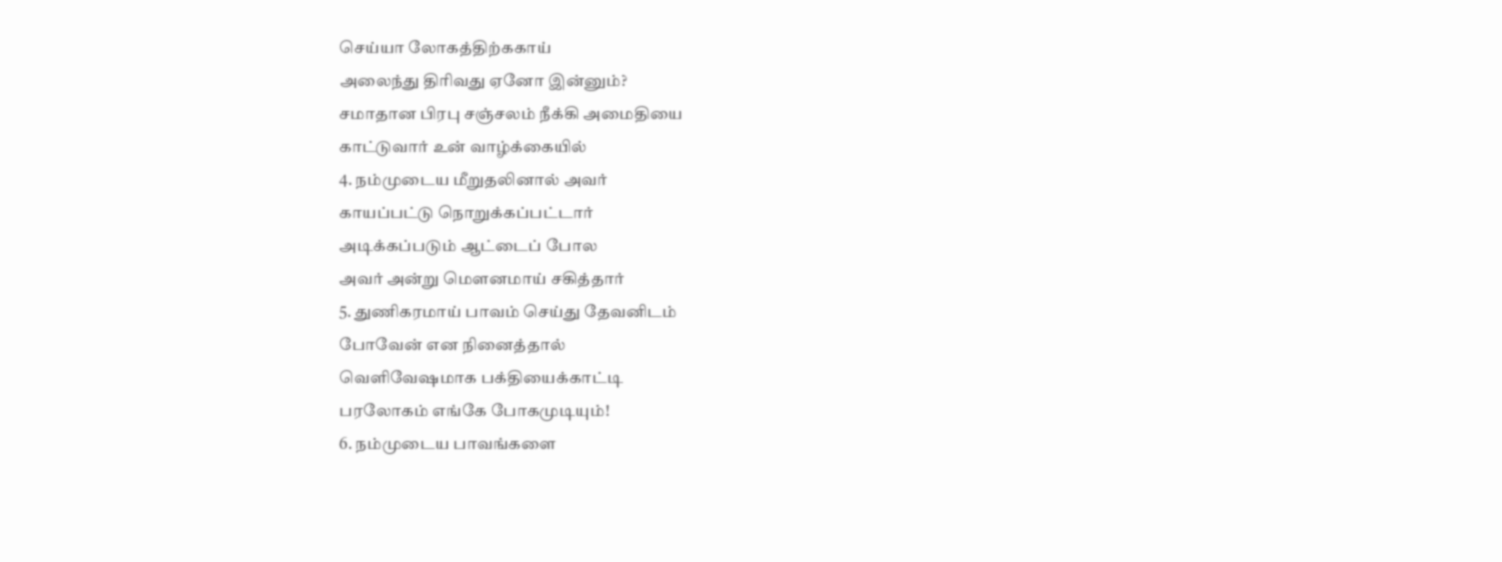செய்யா லோகத்திற்ககாய்
அலைந்து திரிவது ஏனோ இன்னும்?
சமாதான பிரபு சஞ்சலம் நீக்கி அமைதியை
காட்டுவார் உன் வாழ்க்கையில்
4. நம்முடைய மீறுதலினால் அவர்
காயப்பட்டு நொறுக்கப்பட்டார்
அடிக்கப்படும் ஆட்டைப் போல
அவர் அன்று மௌனமாய் சகித்தார்
5. துணிகரமாய் பாவம் செய்து தேவனிடம்
போவேன் என நினைத்தால்
வெளிவேஷமாக பக்தியைக்காட்டி
பரலோகம் எங்கே போகமுடியும்!
6. நம்முடைய பாவங்களை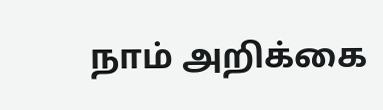நாம் அறிக்கை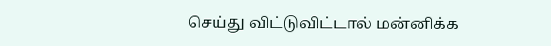செய்து விட்டுவிட்டால் மன்னிக்க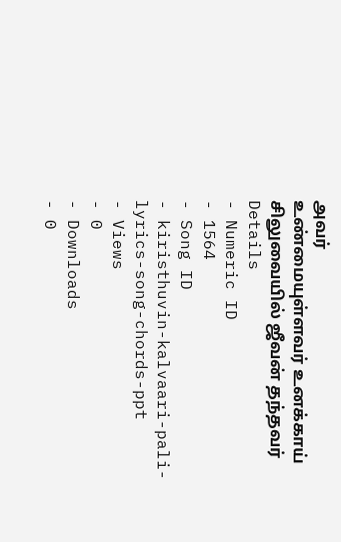அவர்
உண்மையுள்ளவர் உனக்காய்
சிலுவையில் ஜீவன் தந்தவர்
Details
- Numeric ID
- 1564
- Song ID
- kiristhuvin-kalvaari-pali-lyrics-song-chords-ppt
- Views
- 0
- Downloads
- 0